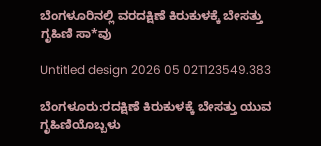ಬೆಂಗಳೂರಿನಲ್ಲಿ ವರದಕ್ಷಿಣೆ ಕಿರುಕುಳಕ್ಕೆ ಬೇಸತ್ತು ಗೃಹಿಣಿ ಸಾ*ವು

Untitled design 2026 05 02T123549.383

ಬೆಂಗಳೂರು:ರದಕ್ಷಿಣೆ ಕಿರುಕುಳಕ್ಕೆ ಬೇಸತ್ತು ಯುವ ಗೃಹಿಣಿಯೊಬ್ಬಳು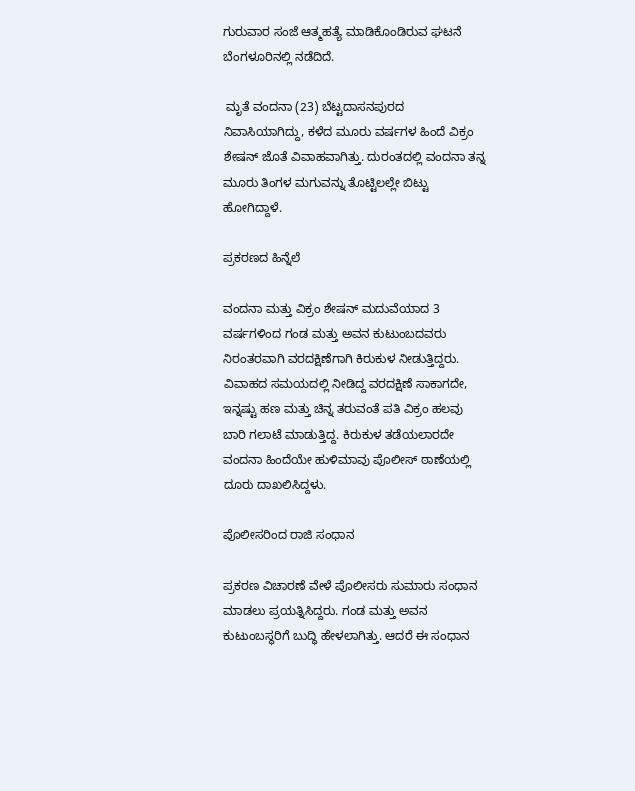ಗುರುವಾರ ಸಂಜೆ ಆತ್ಮಹತ್ಯೆ ಮಾಡಿಕೊಂಡಿರುವ ಘಟನೆ ಬೆಂಗಳೂರಿನಲ್ಲಿ ನಡೆದಿದೆ.

 ಮೃತೆ ವಂದನಾ (23) ಬೆಟ್ಟದಾಸನಪುರದ ನಿವಾಸಿಯಾಗಿದ್ದು, ಕಳೆದ ಮೂರು ವರ್ಷಗಳ ಹಿಂದೆ ವಿಕ್ರಂ ಶೇಷನ್ ಜೊತೆ ವಿವಾಹವಾಗಿತ್ತು. ದುರಂತದಲ್ಲಿ ವಂದನಾ ತನ್ನ ಮೂರು ತಿಂಗಳ ಮಗುವನ್ನು ತೊಟ್ಟಿಲಲ್ಲೇ ಬಿಟ್ಟು ಹೋಗಿದ್ದಾಳೆ.

ಪ್ರಕರಣದ ಹಿನ್ನೆಲೆ

ವಂದನಾ ಮತ್ತು ವಿಕ್ರಂ ಶೇಷನ್ ಮದುವೆಯಾದ 3 ವರ್ಷಗಳಿಂದ ಗಂಡ ಮತ್ತು ಅವನ ಕುಟುಂಬದವರು ನಿರಂತರವಾಗಿ ವರದಕ್ಷಿಣೆಗಾಗಿ ಕಿರುಕುಳ ನೀಡುತ್ತಿದ್ದರು. ವಿವಾಹದ ಸಮಯದಲ್ಲಿ ನೀಡಿದ್ದ ವರದಕ್ಷಿಣೆ ಸಾಕಾಗದೇ, ಇನ್ನಷ್ಟು ಹಣ ಮತ್ತು ಚಿನ್ನ ತರುವಂತೆ ಪತಿ ವಿಕ್ರಂ ಹಲವು ಬಾರಿ ಗಲಾಟೆ ಮಾಡುತ್ತಿದ್ದ. ಕಿರುಕುಳ ತಡೆಯಲಾರದೇ ವಂದನಾ ಹಿಂದೆಯೇ ಹುಳಿಮಾವು ಪೊಲೀಸ್ ಠಾಣೆಯಲ್ಲಿ ದೂರು ದಾಖಲಿಸಿದ್ದಳು.

ಪೊಲೀಸರಿಂದ ರಾಜಿ ಸಂಧಾನ

ಪ್ರಕರಣ ವಿಚಾರಣೆ ವೇಳೆ ಪೊಲೀಸರು ಸುಮಾರು ಸಂಧಾನ ಮಾಡಲು ಪ್ರಯತ್ನಿಸಿದ್ದರು. ಗಂಡ ಮತ್ತು ಅವನ ಕುಟುಂಬಸ್ಥರಿಗೆ ಬುದ್ಧಿ ಹೇಳಲಾಗಿತ್ತು. ಆದರೆ ಈ ಸಂಧಾನ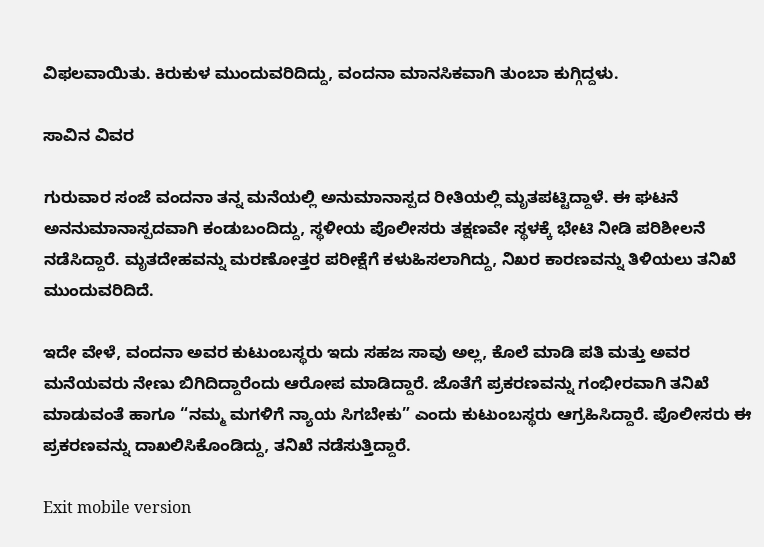ವಿಫಲವಾಯಿತು. ಕಿರುಕುಳ ಮುಂದುವರಿದಿದ್ದು, ವಂದನಾ ಮಾನಸಿಕವಾಗಿ ತುಂಬಾ ಕುಗ್ಗಿದ್ದಳು.

ಸಾವಿನ ವಿವರ

ಗುರುವಾರ ಸಂಜೆ ವಂದನಾ ತನ್ನ ಮನೆಯಲ್ಲಿ ಅನುಮಾನಾಸ್ಪದ ರೀತಿಯಲ್ಲಿ ಮೃತಪಟ್ಟಿದ್ದಾಳೆ. ಈ ಘಟನೆ ಅನನುಮಾನಾಸ್ಪದವಾಗಿ ಕಂಡುಬಂದಿದ್ದು, ಸ್ಥಳೀಯ ಪೊಲೀಸರು ತಕ್ಷಣವೇ ಸ್ಥಳಕ್ಕೆ ಭೇಟಿ ನೀಡಿ ಪರಿಶೀಲನೆ ನಡೆಸಿದ್ದಾರೆ. ಮೃತದೇಹವನ್ನು ಮರಣೋತ್ತರ ಪರೀಕ್ಷೆಗೆ ಕಳುಹಿಸಲಾಗಿದ್ದು, ನಿಖರ ಕಾರಣವನ್ನು ತಿಳಿಯಲು ತನಿಖೆ ಮುಂದುವರಿದಿದೆ.

ಇದೇ ವೇಳೆ, ವಂದನಾ ಅವರ ಕುಟುಂಬಸ್ಥರು ಇದು ಸಹಜ ಸಾವು ಅಲ್ಲ, ಕೊಲೆ ಮಾಡಿ ಪತಿ ಮತ್ತು ಅವರ ಮನೆಯವರು ನೇಣು ಬಿಗಿದಿದ್ದಾರೆಂದು ಆರೋಪ ಮಾಡಿದ್ದಾರೆ. ಜೊತೆಗೆ ಪ್ರಕರಣವನ್ನು ಗಂಭೀರವಾಗಿ ತನಿಖೆ ಮಾಡುವಂತೆ ಹಾಗೂ “ನಮ್ಮ ಮಗಳಿಗೆ ನ್ಯಾಯ ಸಿಗಬೇಕು” ಎಂದು ಕುಟುಂಬಸ್ಥರು ಆಗ್ರಹಿಸಿದ್ದಾರೆ. ಪೊಲೀಸರು ಈ ಪ್ರಕರಣವನ್ನು ದಾಖಲಿಸಿಕೊಂಡಿದ್ದು, ತನಿಖೆ ನಡೆಸುತ್ತಿದ್ದಾರೆ.

Exit mobile version